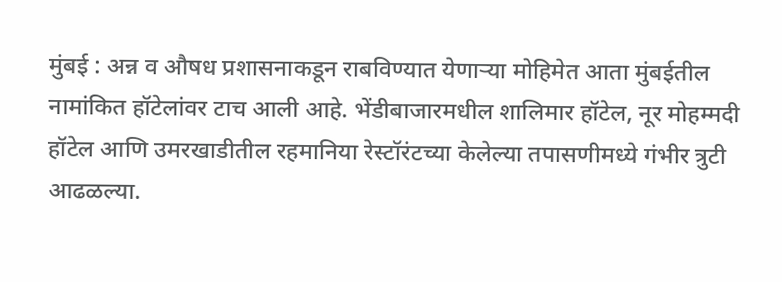मुंबई : अन्न व औषध प्रशासनाकडून राबविण्यात येणाऱ्या मोहिमेत आता मुंबईतील नामांकित हॉटेलांवर टाच आली आहे. भेंडीबाजारमधील शालिमार हॉटेल, नूर मोहम्मदी हॉटेल आणि उमरखाडीतील रहमानिया रेस्टॉरंटच्या केलेल्या तपासणीमध्ये गंभीर त्रुटी आढळल्या.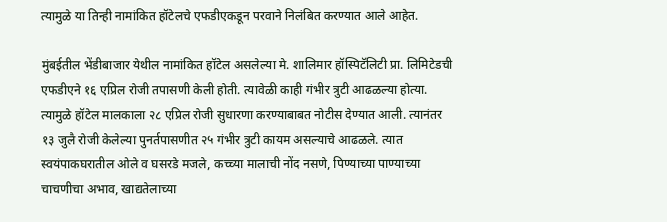त्यामुळे या तिन्ही नामांकित हॉटेलचे एफडीएकडून परवाने निलंबित करण्यात आले आहेत.

मुंबईतील भेंडीबाजार येथील नामांकित हॉटेल असलेल्या मे. शालिमार हॉस्पिटॅलिटी प्रा. लिमिटेडची एफडीएने १६ एप्रिल रोजी तपासणी केली होती. त्यावेळी काही गंभीर त्रुटी आढळल्या होत्या. त्यामुळे हॉटेल मालकाला २८ एप्रिल रोजी सुधारणा करण्याबाबत नोटीस देण्यात आली. त्यानंतर १३ जुलै रोजी केलेल्या पुनर्तपासणीत २५ गंभीर त्रुटी कायम असल्याचे आढळले. त्यात स्वयंपाकघरातील ओले व घसरडे मजले, कच्च्या मालाची नोंद नसणे, पिण्याच्या पाण्याच्या चाचणीचा अभाव, खाद्यतेलाच्या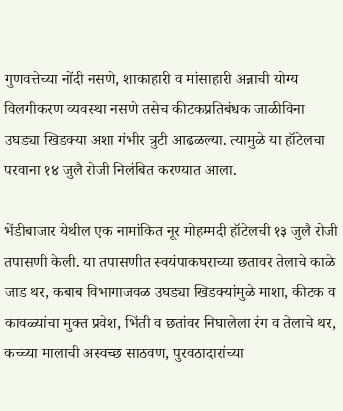गुणवत्तेच्या नोंदी नसणे, शाकाहारी व मांसाहारी अन्नाची योग्य विलगीकरण व्यवस्था नसणे तसेच कीटकप्रतिबंधक जाळीविना उघड्या खिडक्या अशा गंभीर त्रुटी आढळल्या. त्यामुळे या हॉटेलचा परवाना १४ जुलै रोजी निलंबित करण्यात आला.

भेंडीबाजार येथील एक नामांकित नूर मोहम्मदी हॉटेलची १३ जुलै रोजी तपासणी केली. या तपासणीत स्वयंपाकघराच्या छतावर तेलाचे काळे जाड थर, कबाब विभागाजवळ उघड्या खिडक्यांमुळे माशा, कीटक व कावळ्यांचा मुक्त प्रवेश, भिंती व छतांवर निघालेला रंग व तेलाचे थर, कच्च्या मालाची अस्वच्छ साठवण, पुरवठादारांच्या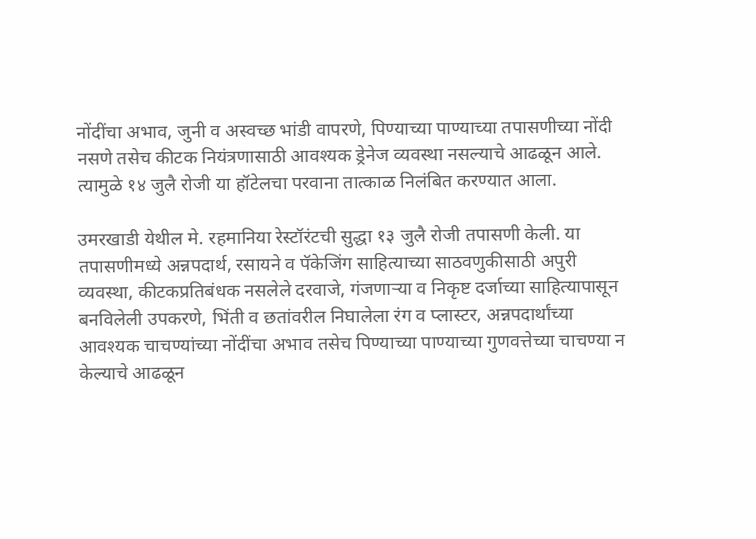नोंदींचा अभाव, जुनी व अस्वच्छ भांडी वापरणे, पिण्याच्या पाण्याच्या तपासणीच्या नोंदी नसणे तसेच कीटक नियंत्रणासाठी आवश्यक ड्रेनेज व्यवस्था नसल्याचे आढळून आले. त्यामुळे १४ जुलै रोजी या हॉटेलचा परवाना तात्काळ निलंबित करण्यात आला.

उमरखाडी येथील मे. रहमानिया रेस्टॉरंटची सुद्धा १३ जुलै रोजी तपासणी केली. या तपासणीमध्ये अन्नपदार्थ, रसायने व पॅकेजिंग साहित्याच्या साठवणुकीसाठी अपुरी व्यवस्था, कीटकप्रतिबंधक नसलेले दरवाजे, गंजणाऱ्या व निकृष्ट दर्जाच्या साहित्यापासून बनविलेली उपकरणे, भिंती व छतांवरील निघालेला रंग व प्लास्टर, अन्नपदार्थांच्या आवश्यक चाचण्यांच्या नोंदींचा अभाव तसेच पिण्याच्या पाण्याच्या गुणवत्तेच्या चाचण्या न केल्याचे आढळून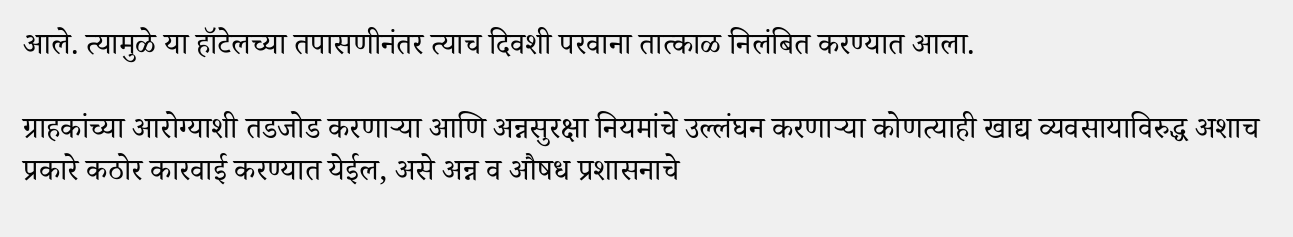आले. त्यामुळे या हॉटेलच्या तपासणीनंतर त्याच दिवशी परवाना तात्काळ निलंबित करण्यात आला.

ग्राहकांच्या आरोग्याशी तडजोड करणाऱ्या आणि अन्नसुरक्षा नियमांचे उल्लंघन करणाऱ्या कोणत्याही खाद्य व्यवसायाविरुद्ध अशाच प्रकारे कठोर कारवाई करण्यात येईल, असे अन्न व औषध प्रशासनाचे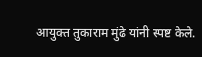आयुक्त तुकाराम मुंढे यांनी स्पष्ट केले.